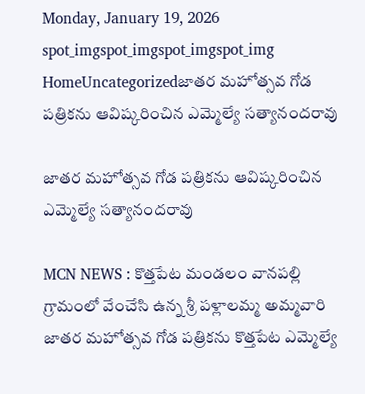Monday, January 19, 2026
spot_imgspot_imgspot_imgspot_img
HomeUncategorizedజాతర మహోత్సవ గోడ పత్రికను ఆవిష్కరించిన ఎమ్మెల్యే సత్యానందరావు

జాతర మహోత్సవ గోడ పత్రికను ఆవిష్కరించిన ఎమ్మెల్యే సత్యానందరావు

MCN NEWS : కొత్తపేట మండలం వానపల్లి గ్రామంలో వేంచేసి ఉన్న శ్రీ పళ్లాలమ్మ అమ్మవారి జాతర మహోత్సవ గోడ పత్రికను కొత్తపేట ఎమ్మెల్యే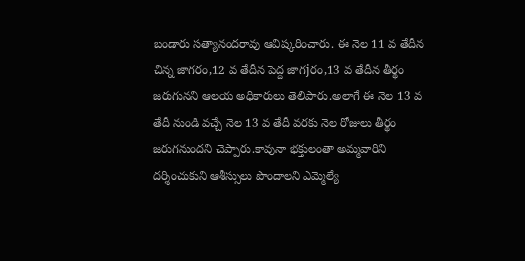బండారు సత్యానందరావు ఆవిష్కరించారు. ఈ నెల 11 వ తేదీన చిన్న జాగరం,12 వ తేదీన పెద్ద జాగjరం,13 వ తేదీన తీర్థం జరుగునని ఆలయ అధికారులు తెలిపారు.అలాగే ఈ నెల 13 వ తేదీ నుండి వచ్చే నెల 13 వ తేదీ వరకు నెల రోజులు తీర్థం జరుగనుందని చెప్పారు.కావునా భక్తులంతా అమ్మవారిని దర్శించుకుని ఆశీస్సులు పొందాలని ఎమ్మెల్యే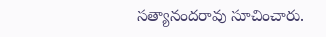సత్యానందరావు సూచించారు.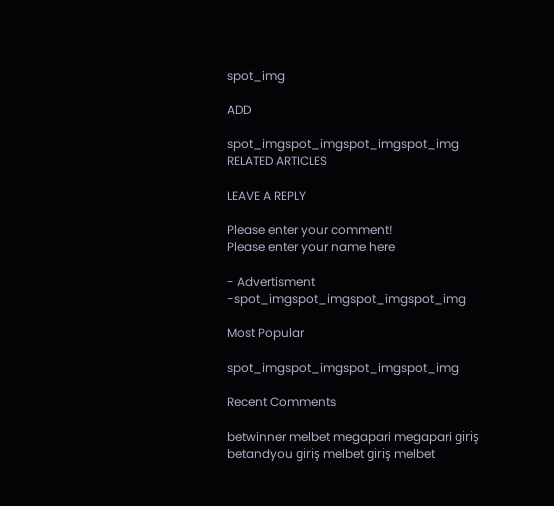spot_img

ADD

spot_imgspot_imgspot_imgspot_img
RELATED ARTICLES

LEAVE A REPLY

Please enter your comment!
Please enter your name here

- Advertisment -spot_imgspot_imgspot_imgspot_img

Most Popular

spot_imgspot_imgspot_imgspot_img

Recent Comments

betwinner melbet megapari megapari giriş betandyou giriş melbet giriş melbet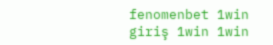fenomenbet 1win giriş 1win 1win